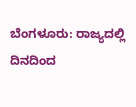ಬೆಂಗಳೂರು: ರಾಜ್ಯದಲ್ಲಿ ದಿನದಿಂದ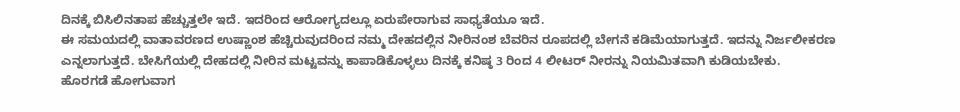ದಿನಕ್ಕೆ ಬಿಸಿಲಿನತಾಪ ಹೆಚ್ಚುತ್ತಲೇ ಇದೆ. ಇದರಿಂದ ಆರೋಗ್ಯದಲ್ಲೂ ಏರುಪೇರಾಗುವ ಸಾಧ್ಯತೆಯೂ ಇದೆ.
ಈ ಸಮಯದಲ್ಲಿ ವಾತಾವರಣದ ಉಷ್ಣಾಂಶ ಹೆಚ್ಚಿರುವುದರಿಂದ ನಮ್ಮ ದೇಹದಲ್ಲಿನ ನೀರಿನಂಶ ಬೆವರಿನ ರೂಪದಲ್ಲಿ ಬೇಗನೆ ಕಡಿಮೆಯಾಗುತ್ತದೆ. ಇದನ್ನು ನಿರ್ಜಲೀಕರಣ ಎನ್ನಲಾಗುತ್ತದೆ. ಬೇಸಿಗೆಯಲ್ಲಿ ದೇಹದಲ್ಲಿ ನೀರಿನ ಮಟ್ಟವನ್ನು ಕಾಪಾಡಿಕೊಳ್ಳಲು ದಿನಕ್ಕೆ ಕನಿಷ್ಠ 3 ರಿಂದ 4 ಲೀಟರ್ ನೀರನ್ನು ನಿಯಮಿತವಾಗಿ ಕುಡಿಯಬೇಕು.
ಹೊರಗಡೆ ಹೋಗುವಾಗ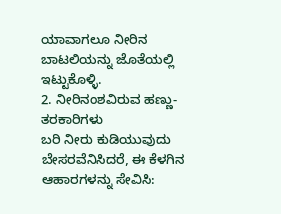ಯಾವಾಗಲೂ ನೀರಿನ ಬಾಟಲಿಯನ್ನು ಜೊತೆಯಲ್ಲಿ ಇಟ್ಟುಕೊಳ್ಳಿ.
2. ನೀರಿನಂಶವಿರುವ ಹಣ್ಣು-ತರಕಾರಿಗಳು
ಬರಿ ನೀರು ಕುಡಿಯುವುದು ಬೇಸರವೆನಿಸಿದರೆ, ಈ ಕೆಳಗಿನ ಆಹಾರಗಳನ್ನು ಸೇವಿಸಿ: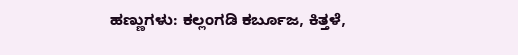ಹಣ್ಣುಗಳು: ಕಲ್ಲಂಗಡಿ ಕರ್ಬೂಜ, ಕಿತ್ತಳೆ,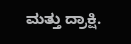ಮತ್ತು ದ್ರಾಕ್ಷಿ.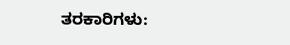ತರಕಾರಿಗಳು: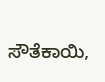ಸೌತೆಕಾಯಿ,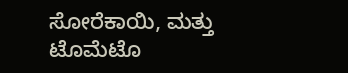ಸೋರೆಕಾಯಿ, ಮತ್ತು ಟೊಮೆಟೊ